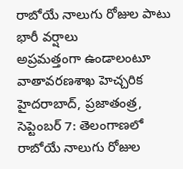రాబోయే నాలుగు రోజుల పాటు భారీ వర్షాలు
అప్రమత్తంగా ఉండాలంటూ వాతావరణశాఖ హెచ్చరిక హైదరాబాద్, ప్రజాతంత్ర, సెప్టెంబర్ 7: తెలంగాణలో రాబోయే నాలుగు రోజుల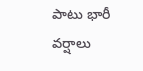పాటు భారీ వర్షాలు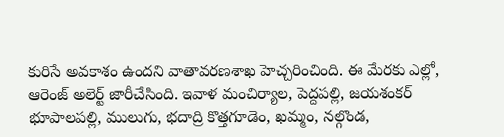కురిసే అవకాశం ఉందని వాతావరణశాఖ హెచ్చరించింది. ఈ మేరకు ఎల్లో, ఆరెంజ్ అలెర్ట్ జారీచేసింది. ఇవాళ మంచిర్యాల, పెద్దపల్లి, జయశంకర్ భూపాలపల్లి, ములుగు, భదాద్రి కొత్తగూడెం, ఖమ్మం, నల్గొండ,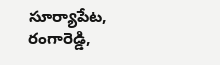సూర్యాపేట, రంగారెడ్డి,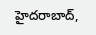హైదరాబాద్,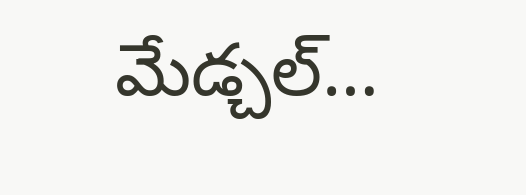మేడ్చల్…